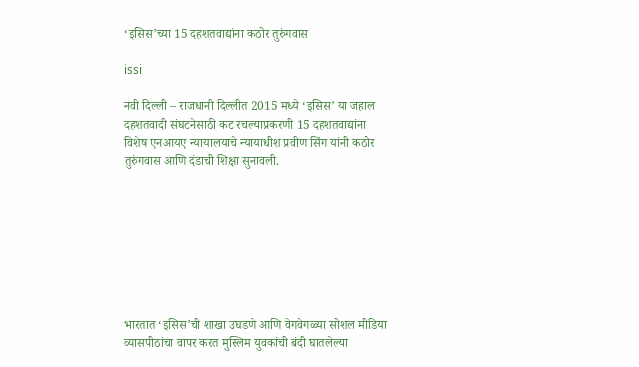‘इसिस’च्या 15 दहशतवाद्यांना कठोर तुरुंगवास

issi

नवी दिल्ली – राजधानी दिल्लीत 2015 मध्ये ‘इसिस’ या जहाल दहशतवादी संघटनेसाठी कट रचल्याप्रकरणी 15 दहशतवाद्यांना विशेष एनआयए न्यायालयाचे न्यायाधीश प्रवीण सिंग यांनी कठोर तुरुंगवास आणि दंडाची शिक्षा सुनावली.








भारतात ‘इसिस’ची शाखा उघडणे आणि वेगवेगळ्या सोशल मीडिया व्यासपीठांचा वापर करत मुस्लिम युवकांची बंदी घातलेल्या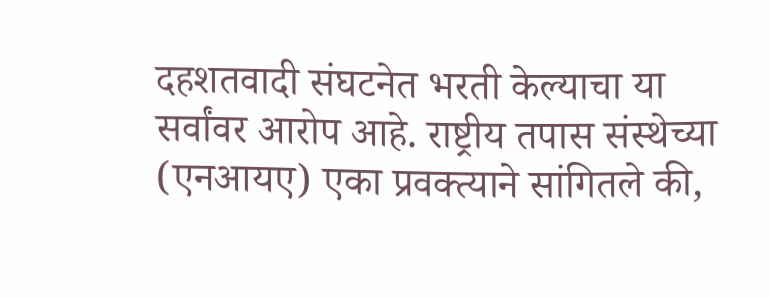दहशतवादी संघटनेत भरती केल्याचा या सर्वांवर आरोप आहे. राष्ट्रीय तपास संस्थेच्या (एनआयए) एका प्रवक्त्याने सांगितले की,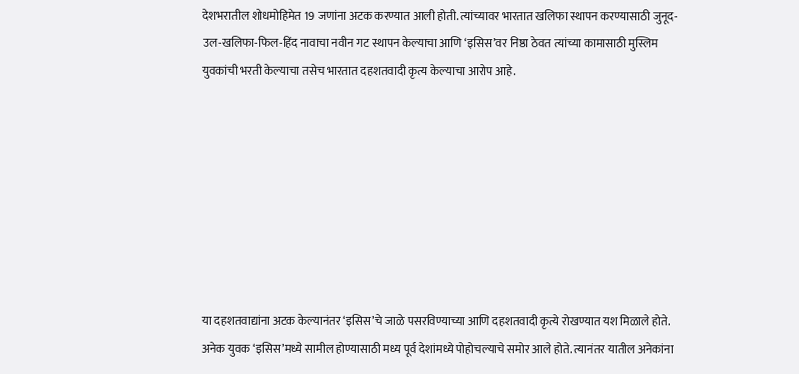देशभरातील शोधमोहिमेत 19 जणांना अटक करण्यात आली होती. त्यांच्यावर भारतात खलिफा स्थापन करण्यासाठी जुनूद-उल-खलिफा-फिल-हिंद नावाचा नवीन गट स्थापन केल्याचा आणि ‘इसिस’वर निष्ठा ठेवत त्यांच्या कामासाठी मुस्लिम युवकांची भरती केल्याचा तसेच भारतात दहशतवादी कृत्य केल्याचा आरोप आहे.








या दहशतवाद्यांना अटक केल्यानंतर ‘इसिस’चे जाळे पसरविण्याच्या आणि दहशतवादी कृत्ये रोखण्यात यश मिळाले होते. अनेक युवक ‘इसिस’मध्ये सामील होण्यासाठी मध्य पूर्व देशांमध्ये पोहोचल्याचे समोर आले होते. त्यानंतर यातील अनेकांना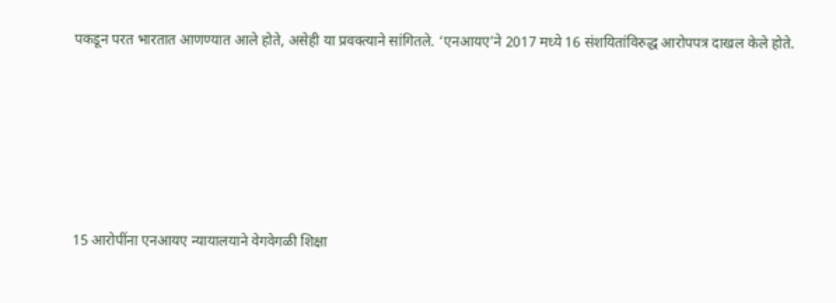पकडून परत भारतात आणण्यात आले होते, असेही या प्रवक्त्याने सांगितले. ‘एनआयए’ने 2017 मध्ये 16 संशयितांविरुद्ध आरोपपत्र दाखल केले होते.








15 आरोपींना एनआयए न्यायालयाने वेगवेगळी शिक्षा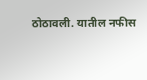ठोठावली. यातील नफीस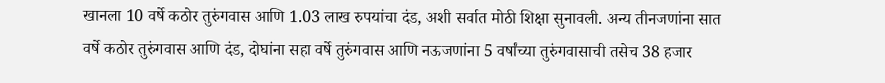खानला 10 वर्षे कठोर तुरुंगवास आणि 1.03 लाख रुपयांचा दंड, अशी सर्वात मोठी शिक्षा सुनावली. अन्य तीनजणांना सात वर्षे कठोर तुरुंगवास आणि दंड, दोघांना सहा वर्षे तुरुंगवास आणि नऊजणांना 5 वर्षांच्या तुरुंगवासाची तसेच 38 हजार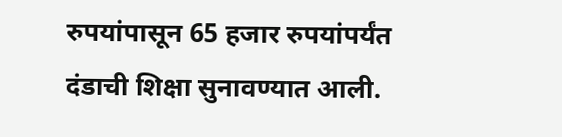रुपयांपासून 65 हजार रुपयांपर्यंत दंडाची शिक्षा सुनावण्यात आली.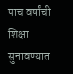पाच वर्षांची शिक्षा सुनावण्यात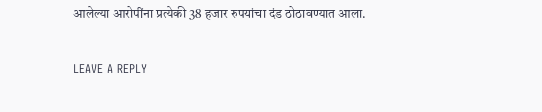आलेल्या आरोपींना प्रत्येकी 38 हजार रुपयांचा दंड ठोठावण्यात आला.

LEAVE A REPLY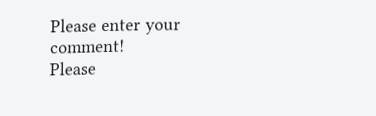Please enter your comment!
Please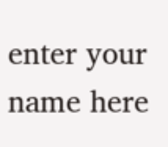enter your name here